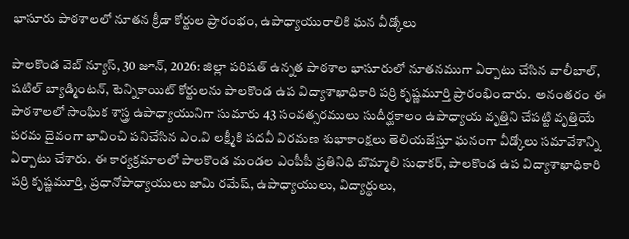భాసూరు పాఠశాలలో నూతన క్రీడా కోర్టుల ప్రారంభం, ఉపాధ్యాయురాలికి ఘన వీడ్కోలు

పాలకొండ వెబ్ న్యూస్, 30 జూన్, 2026: జిల్లా పరిషత్ ఉన్నత పాఠశాల భాసూరులో నూతనముగా ఏర్పాటు చేసిన వాలీబాల్, షటిల్ బ్యాడ్మింటన్, టెన్నికాయిట్ కోర్టులను పాలకొండ ఉప విద్యాశాఖాధికారి పర్రి కృష్ణమూర్తి ప్రారంభించారు.  అనంతరం ఈ పాఠశాలలో సాంఘిక శాస్త్ర ఉపాధ్యాయునిగా సుమారు 43 సంవత్సరములు సుదీర్ఘకాలం ఉపాధ్యాయ వృత్తిని చేపట్టి వృత్తియే పరమ దైవంగా భావించి పనిచేసిన ఎం.వి లక్ష్మీకి పదవీ విరమణ శుభాకాంక్షలు తెలియజేస్తూ ఘనంగా వీడ్కోలు సమావేశాన్ని ఏర్పాటు చేశారు. ఈ కార్యక్రమాలలో పాలకొండ మండల ఎంపీపీ ప్రతినిధి బొమ్మాలి సుధాకర్, పాలకొండ ఉప విద్యాశాఖాధికారి పర్రి కృష్ణమూర్తి, ప్రధానోపాధ్యాయులు జామి రమేష్, ఉపాధ్యాయులు, విద్యార్థులు,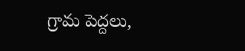గ్రామ పెద్దలు,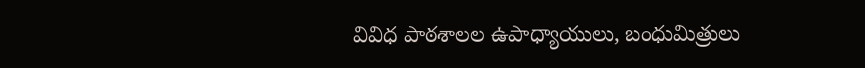వివిధ పాఠశాలల ఉపాధ్యాయులు, బంధుమిత్రులు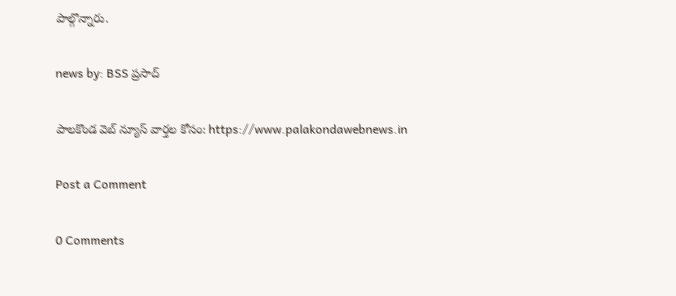పాల్గొన్నారు.

news by: BSS ప్రసాద్

పాలకొండ వెబ్ న్యూస్ వార్తల కోసం: https://www.palakondawebnews.in

Post a Comment

0 Comments